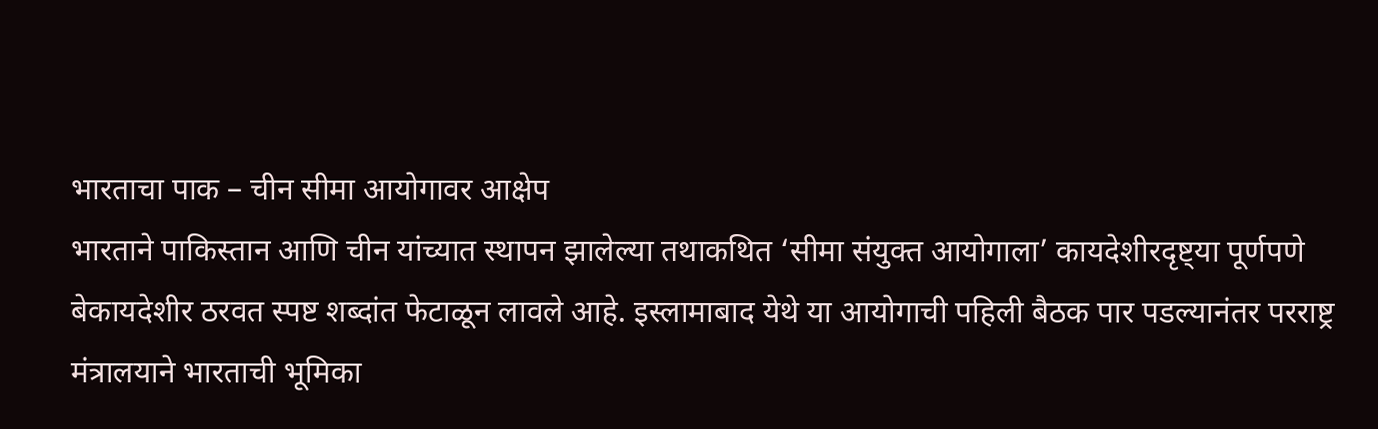भारताचा पाक – चीन सीमा आयोगावर आक्षेप
भारताने पाकिस्तान आणि चीन यांच्यात स्थापन झालेल्या तथाकथित ‘सीमा संयुक्त आयोगाला’ कायदेशीरदृष्ट्या पूर्णपणे बेकायदेशीर ठरवत स्पष्ट शब्दांत फेटाळून लावले आहे. इस्लामाबाद येथे या आयोगाची पहिली बैठक पार पडल्यानंतर परराष्ट्र मंत्रालयाने भारताची भूमिका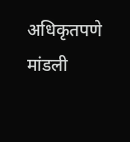अधिकृतपणे मांडली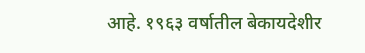आहे. १९६३ वर्षातील बेकायदेशीर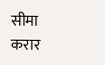सीमा करार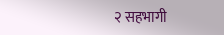२ सहभागी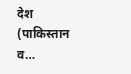देश (पाकिस्तान व…